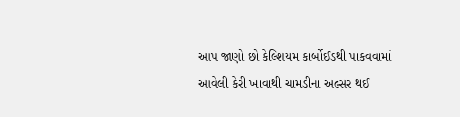આપ જાણો છો કેલ્શિયમ કાર્બોઈડથી પાકવવામાં આવેલી કેરી ખાવાથી ચામડીના અલ્સર થઈ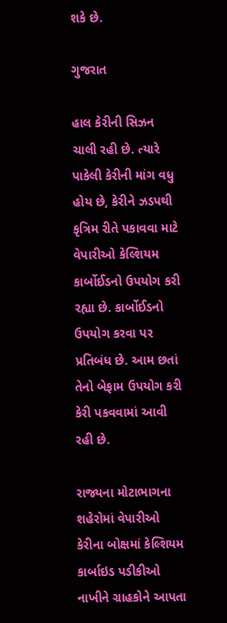શકે છે.

ગુજરાત

હાલ કેરીની સિઝન ચાલી રહી છે. ત્યારે પાકેલી કેરીની માંગ વધુ હોય છે, કેરીને ઝડપથી કૃત્રિમ રીતે પકાવવા માટે વેપારીઓ કેલ્શિયમ કાર્બોઈડનો ઉપયોગ કરી રહ્યા છે. કાર્બોઈડનો ઉપયોગ કરવા પર પ્રતિબંધ છે. આમ છતાં તેનો બેફામ ઉપયોગ કરી કેરી પકવવામાં આવી રહી છે.

રાજ્યના મોટાભાગના શહેરોમાં વેપારીઓ કેરીના બોક્ષમાં કેલ્શિયમ કાર્બાઇડ પડીકીઓ નાખીને ગ્રાહકોને આપતા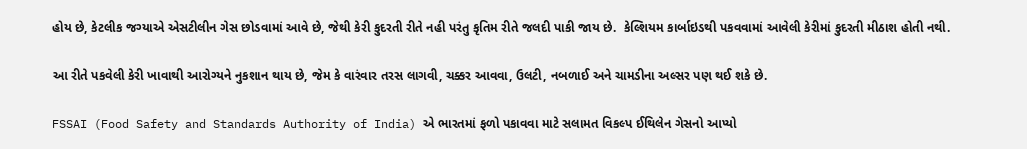હોય છે, કેટલીક જગ્યાએ એસટીલીન ગેસ છોડવામાં આવે છે, જેથી કેરી કુદરતી રીતે નહી પરંતુ કૃતિમ રીતે જલદી પાકી જાય છે.  કેલ્શિયમ કાર્બાઇડથી પકવવામાં આવેલી કેરીમાં કુદરતી મીઠાશ હોતી નથી.

આ રીતે પકવેલી કેરી ખાવાથી આરોગ્યને નુકશાન થાય છે, જેમ કે વારંવાર તરસ લાગવી, ચક્કર આવવા, ઉલટી, નબળાઈ અને ચામડીના અલ્સર પણ થઈ શકે છે.

FSSAI (Food Safety and Standards Authority of India) એ ભારતમાં ફળો પકાવવા માટે સલામત વિકલ્પ ઈથિલેન ગેસનો આપ્યો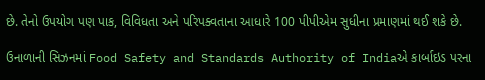છે. તેનો ઉપયોગ પણ પાક, વિવિધતા અને પરિપક્વતાના આધારે 100 પીપીએમ સુધીના પ્રમાણમાં થઈ શકે છે.

ઉનાળાની સિઝનમાં Food Safety and Standards Authority of Indiaએ કાર્બાઇડ પરના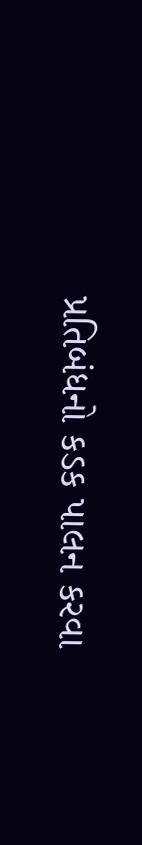પ્રતિબંધનો કડક પાલન કરવા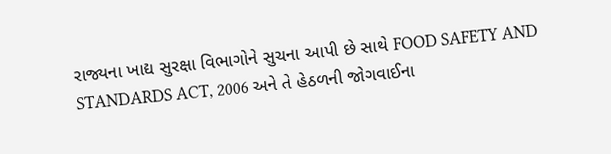રાજ્યના ખાદ્ય સુરક્ષા વિભાગોને સુચના આપી છે સાથે FOOD SAFETY AND STANDARDS ACT, 2006 અને તે હેઠળની જોગવાઈના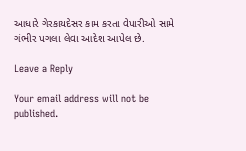આધારે ગેરકાયદેસર કામ કરતા વેપારીઓ સામે ગંભીર પગલા લેવા આદેશ આપેલ છે.

Leave a Reply

Your email address will not be published.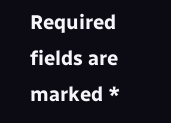Required fields are marked *